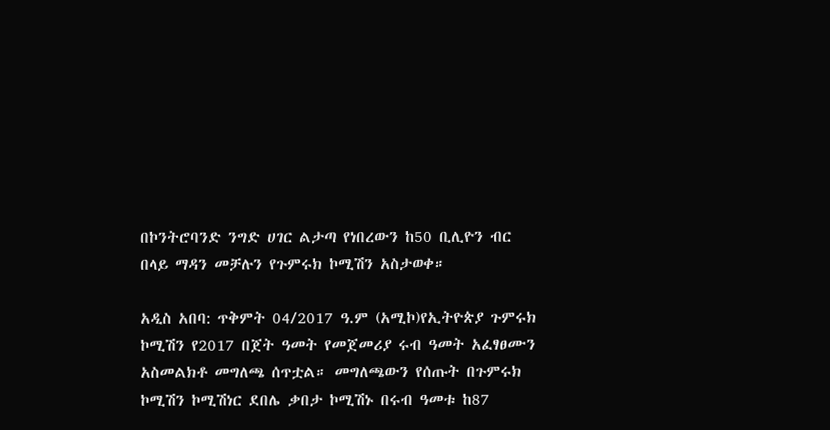በኮንትሮባንድ ንግድ ሀገር ልታጣ የነበረውን ከ50 ቢሊዮን ብር በላይ ማዳን መቻሉን የጉምሩክ ኮሚሽን አስታወቀ።

አዲስ አበባ: ጥቅምት 04/2017 ዓ.ም (አሚኮ)የኢትዮጵያ ጉምሩክ ኮሚሽን የ2017 በጀት ዓመት የመጀመሪያ ሩብ ዓመት አፈፃፀሙን አስመልክቶ መግለጫ ሰጥቷል። መግለጫውን የሰጡት በጉምሩክ ኮሚሽን ኮሚሽነር ደበሌ ቃበታ ኮሚሽኑ በሩብ ዓመቱ ከ87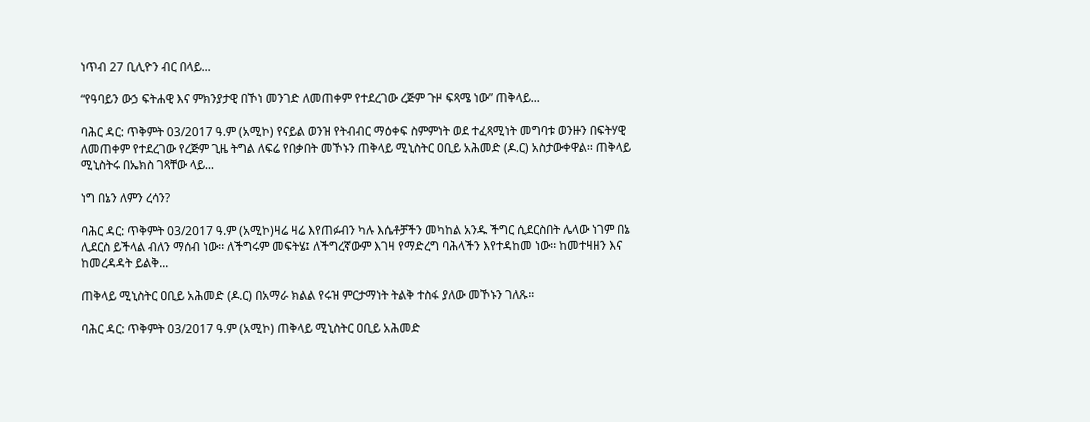ነጥብ 27 ቢሊዮን ብር በላይ...

“የዓባይን ውኃ ፍትሐዊ እና ምክንያታዊ በኾነ መንገድ ለመጠቀም የተደረገው ረጅም ጉዞ ፍጻሜ ነው” ጠቅላይ...

ባሕር ዳር: ጥቅምት 03/2017 ዓ.ም (አሚኮ) የናይል ወንዝ የትብብር ማዕቀፍ ስምምነት ወደ ተፈጻሚነት መግባቱ ወንዙን በፍትሃዊ ለመጠቀም የተደረገው የረጅም ጊዜ ትግል ለፍሬ የበቃበት መኾኑን ጠቅላይ ሚኒስትር ዐቢይ አሕመድ (ዶ.ር) አስታውቀዋል፡፡ ጠቅላይ ሚኒስትሩ በኤክስ ገጻቸው ላይ...

ነግ በኔን ለምን ረሳን?

ባሕር ዳር: ጥቅምት 03/2017 ዓ.ም (አሚኮ)ዛሬ ዛሬ እየጠፉብን ካሉ እሴቶቻችን መካከል አንዱ ችግር ሲደርስበት ሌላው ነገም በኔ ሊደርስ ይችላል ብለን ማሰብ ነው፡፡ ለችግሩም መፍትሄ፤ ለችግረኛውም እገዛ የማድረግ ባሕላችን እየተዳከመ ነው፡፡ ከመተዛዘን እና ከመረዳዳት ይልቅ...

ጠቅላይ ሚኒስትር ዐቢይ አሕመድ (ዶ.ር) በአማራ ክልል የሩዝ ምርታማነት ትልቅ ተስፋ ያለው መኾኑን ገለጹ።

ባሕር ዳር: ጥቅምት 03/2017 ዓ.ም (አሚኮ) ጠቅላይ ሚኒስትር ዐቢይ አሕመድ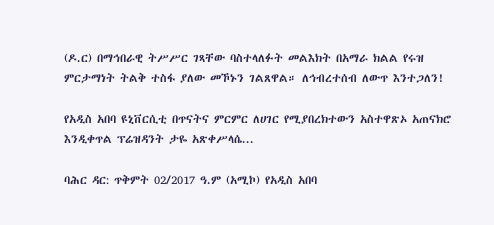(ዶ.ር) በማኅበራዊ ትሥሥር ገጻቸው ባስተላለፉት መልእክት በአማራ ክልል የሩዝ ምርታማነት ትልቅ ተስፋ ያለው መኾኑን ገልጸዋል። ለኅብረተሰብ ለውጥ እንተጋለን!

የአዲስ አበባ ዩኒቨርሲቲ በጥናትና ምርምር ለሀገር የሚያበረክተውን አስተዋጽኦ አጠናክሮ እንዲቀጥል ፕሬዝዳንት ታዬ አጽቀሥላሴ...

ባሕር ዳር: ጥቅምት 02/2017 ዓ.ም (አሚኮ) የአዲስ አበባ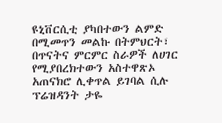ዩኒቨርሲቲ ያካበተውን ልምድ በሚመጥን መልኩ በትምህርት፣ በጥናትና ምርምር ስራዎች ለሀገር የሚያበረክተውን አስተዋጽኦ አጠናክሮ ሊቀጥል ይገባል ሲሉ ፕሬዝዳንት ታዬ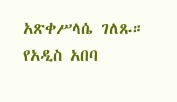አጽቀሥላሴ ገለጹ። የአዲስ አበባ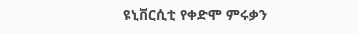ዩኒቨርሲቲ የቀድሞ ምሩቃን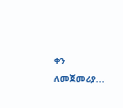ቀን ለመጀመሪያ...